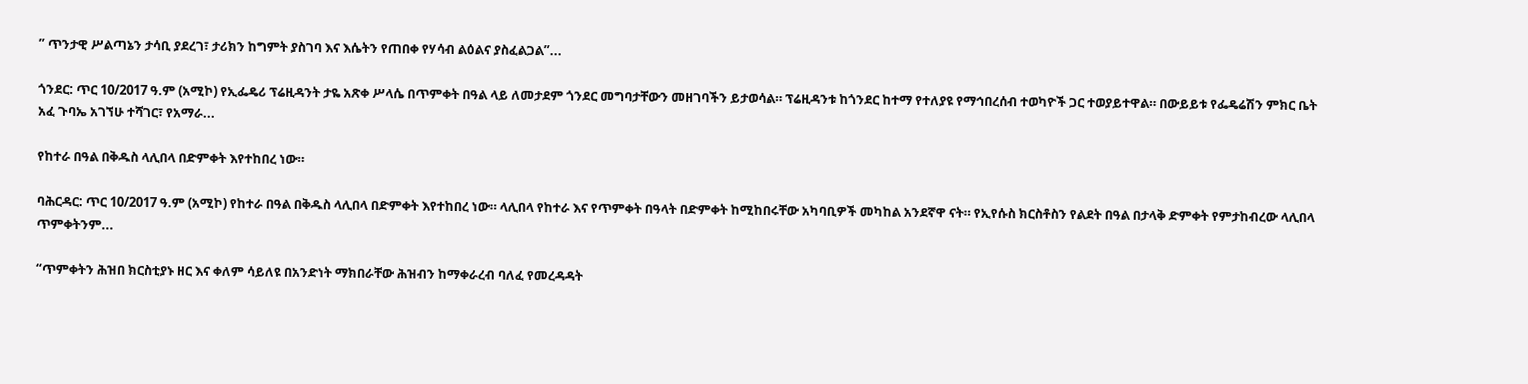” ጥንታዊ ሥልጣኔን ታሳቢ ያደረገ፣ ታሪክን ከግምት ያስገባ እና እሴትን የጠበቀ የሃሳብ ልዕልና ያስፈልጋል”...

ጎንደር: ጥር 10/2017 ዓ.ም (አሚኮ) የኢፌዴሪ ፕሬዚዳንት ታዬ አጽቀ ሥላሴ በጥምቀት በዓል ላይ ለመታደም ጎንደር መግባታቸውን መዘገባችን ይታወሳል። ፕሬዚዳንቱ ከጎንደር ከተማ የተለያዩ የማኅበረሰብ ተወካዮች ጋር ተወያይተዋል። በውይይቱ የፌዴሬሽን ምክር ቤት አፈ ጉባኤ አገኘሁ ተሻገር፣ የአማራ...

የከተራ በዓል በቅዱስ ላሊበላ በድምቀት እየተከበረ ነው።

ባሕርዳር: ጥር 10/2017 ዓ.ም (አሚኮ) የከተራ በዓል በቅዱስ ላሊበላ በድምቀት እየተከበረ ነው። ላሊበላ የከተራ እና የጥምቀት በዓላት በድምቀት ከሚከበሩቸው አካባቢዎች መካከል አንደኛዋ ናት። የኢየሱስ ክርስቶስን የልደት በዓል በታላቅ ድምቀት የምታከብረው ላሊበላ ጥምቀትንም...

“ጥምቀትን ሕዝበ ክርስቲያኑ ዘር እና ቀለም ሳይለዩ በአንድነት ማክበራቸው ሕዝብን ከማቀራረብ ባለፈ የመረዳዳት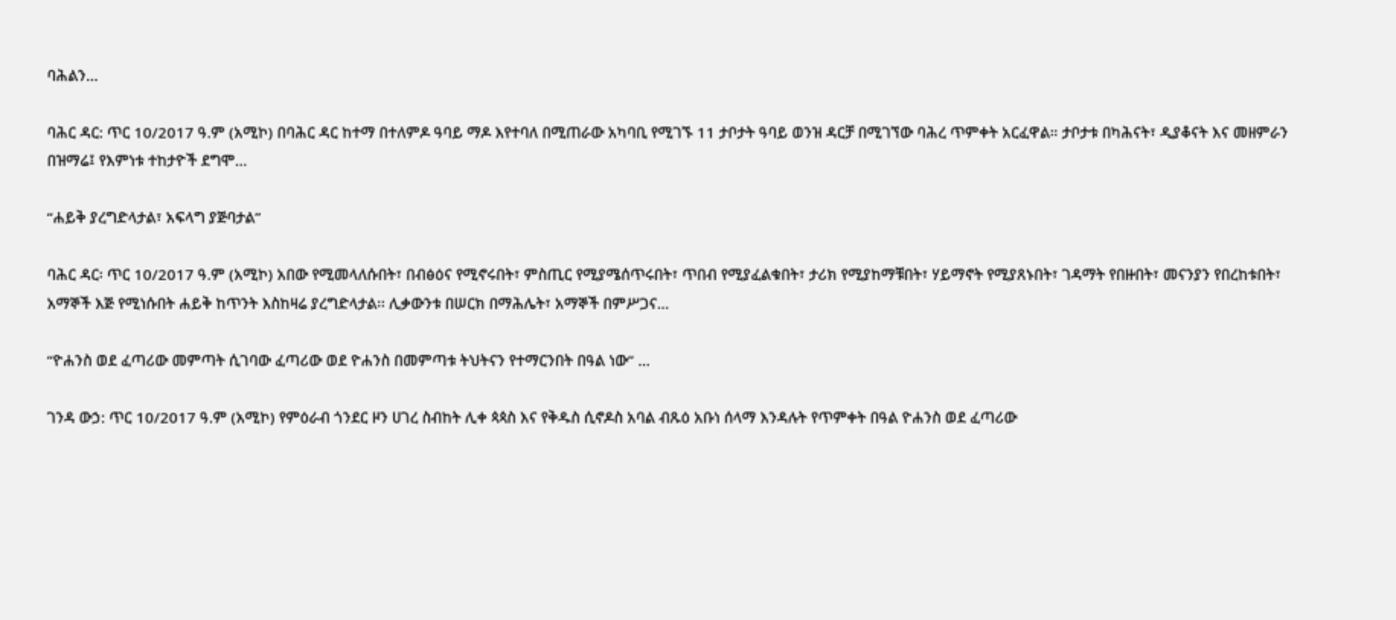ባሕልን...

ባሕር ዳር: ጥር 10/2017 ዓ.ም (አሚኮ) በባሕር ዳር ከተማ በተለምዶ ዓባይ ማዶ እየተባለ በሚጠራው አካባቢ የሚገኙ 11 ታቦታት ዓባይ ወንዝ ዳርቻ በሚገኘው ባሕረ ጥምቀት አርፈዋል። ታቦታቱ በካሕናት፣ ዲያቆናት እና መዘምራን በዝማሬ፤ የእምነቱ ተከታዮች ደግሞ...

“ሐይቅ ያረግድላታል፣ አፍላግ ያጅባታል”

ባሕር ዳር፡ ጥር 10/2017 ዓ.ም (አሚኮ) አበው የሚመላለሱበት፣ በብፅዕና የሚኖሩበት፣ ምስጢር የሚያሜሰጥሩበት፣ ጥበብ የሚያፈልቁበት፣ ታሪክ የሚያከማቹበት፣ ሃይማኖት የሚያጸኑበት፣ ገዳማት የበዙበት፣ መናንያን የበረከቱበት፣ አማኞች እጅ የሚነሱበት ሐይቅ ከጥንት እስከዛሬ ያረግድላታል፡፡ ሊቃውንቱ በሠርክ በማሕሌት፣ አማኞች በምሥጋና...

“ዮሐንስ ወደ ፈጣሪው መምጣት ሲገባው ፈጣሪው ወደ ዮሐንስ በመምጣቱ ትህትናን የተማርንበት በዓል ነው” ...

ገንዳ ውኃ: ጥር 10/2017 ዓ.ም (አሚኮ) የምዕራብ ጎንደር ዞን ሀገረ ስብከት ሊቀ ጳጳስ እና የቅዱስ ሲኖዶስ አባል ብጹዕ አቡነ ሰላማ እንዳሉት የጥምቀት በዓል ዮሐንስ ወደ ፈጣሪው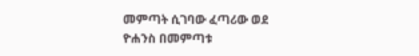መምጣት ሲገባው ፈጣሪው ወደ ዮሐንስ በመምጣቱ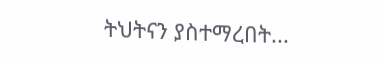ትህትናን ያስተማረበት...